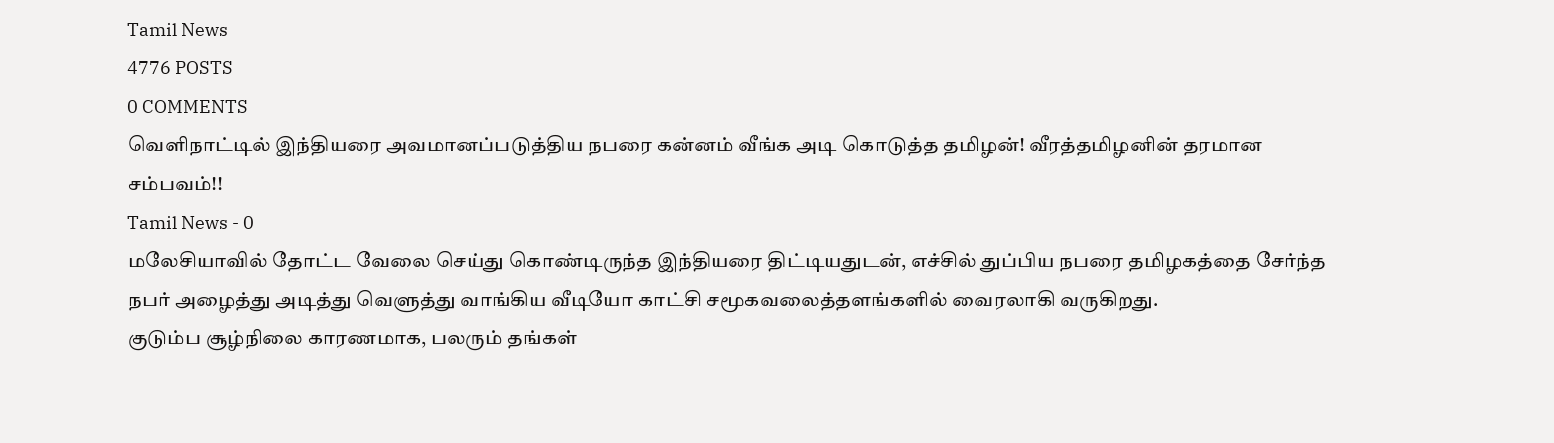Tamil News
4776 POSTS
0 COMMENTS
வெளிநாட்டில் இந்தியரை அவமானப்படுத்திய நபரை கன்னம் வீங்க அடி கொடுத்த தமிழன்! வீரத்தமிழனின் தரமான சம்பவம்!!
Tamil News - 0
மலேசியாவில் தோட்ட வேலை செய்து கொண்டிருந்த இந்தியரை திட்டியதுடன், எச்சில் துப்பிய நபரை தமிழகத்தை சேர்ந்த நபர் அழைத்து அடித்து வெளுத்து வாங்கிய வீடியோ காட்சி சமூகவலைத்தளங்களில் வைரலாகி வருகிறது.
குடும்ப சூழ்நிலை காரணமாக, பலரும் தங்கள்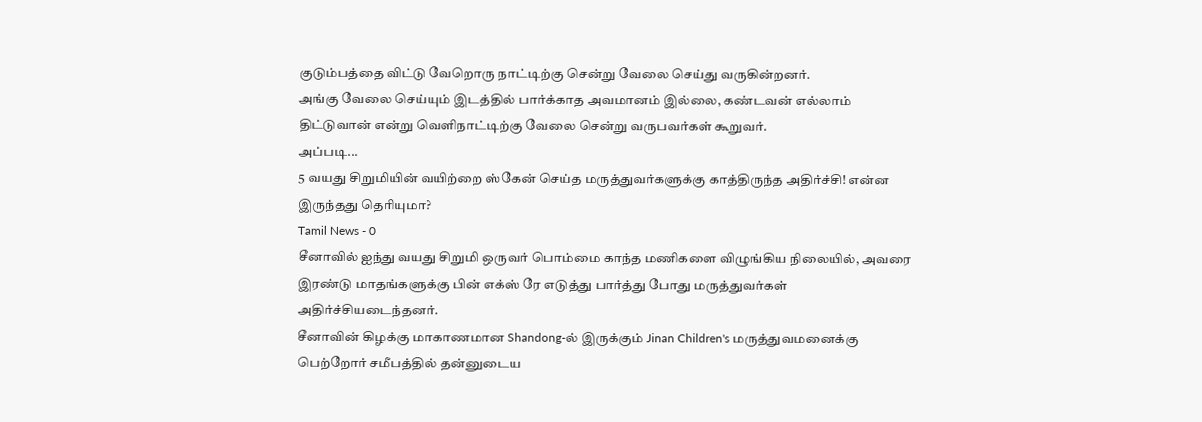குடும்பத்தை விட்டு வேறொரு நாட்டிற்கு சென்று வேலை செய்து வருகின்றனர்.
அங்கு வேலை செய்யும் இடத்தில் பார்க்காத அவமானம் இல்லை, கண்டவன் எல்லாம் திட்டுவான் என்று வெளிநாட்டிற்கு வேலை சென்று வருபவர்கள் கூறுவர்.
அப்படி...
5 வயது சிறுமியின் வயிற்றை ஸ்கேன் செய்த மருத்துவர்களுக்கு காத்திருந்த அதிர்ச்சி! என்ன இருந்தது தெரியுமா?
Tamil News - 0
சீனாவில் ஐந்து வயது சிறுமி ஒருவர் பொம்மை காந்த மணிகளை விழுங்கிய நிலையில், அவரை இரண்டு மாதங்களுக்கு பின் எக்ஸ் ரே எடுத்து பார்த்து போது மருத்துவர்கள் அதிர்ச்சியடைந்தனர்.
சீனாவின் கிழக்கு மாகாணமான Shandong-ல் இருக்கும் Jinan Children's மருத்துவமனைக்கு பெற்றோர் சமீபத்தில் தன்னுடைய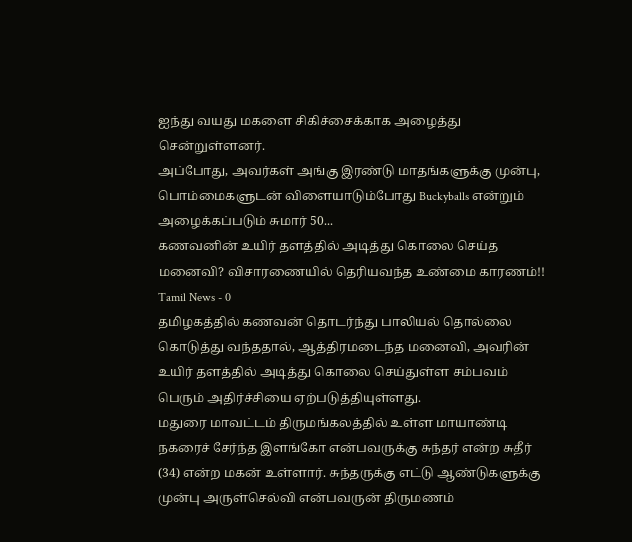ஐந்து வயது மகளை சிகிச்சைக்காக அழைத்து சென்றுள்ளனர்.
அப்போது, அவர்கள் அங்கு இரண்டு மாதங்களுக்கு முன்பு, பொம்மைகளுடன் விளையாடும்போது Buckyballs என்றும் அழைக்கப்படும் சுமார் 50...
கணவனின் உயிர் தளத்தில் அடித்து கொலை செய்த மனைவி? விசாரணையில் தெரியவந்த உண்மை காரணம்!!
Tamil News - 0
தமிழகத்தில் கணவன் தொடர்ந்து பாலியல் தொல்லை கொடுத்து வந்ததால், ஆத்திரமடைந்த மனைவி, அவரின் உயிர் தளத்தில் அடித்து கொலை செய்துள்ள சம்பவம் பெரும் அதிர்ச்சியை ஏற்படுத்தியுள்ளது.
மதுரை மாவட்டம் திருமங்கலத்தில் உள்ள மாயாண்டி நகரைச் சேர்ந்த இளங்கோ என்பவருக்கு சுந்தர் என்ற சுதீர் (34) என்ற மகன் உள்ளார். சுந்தருக்கு எட்டு ஆண்டுகளுக்கு முன்பு அருள்செல்வி என்பவருன் திருமணம்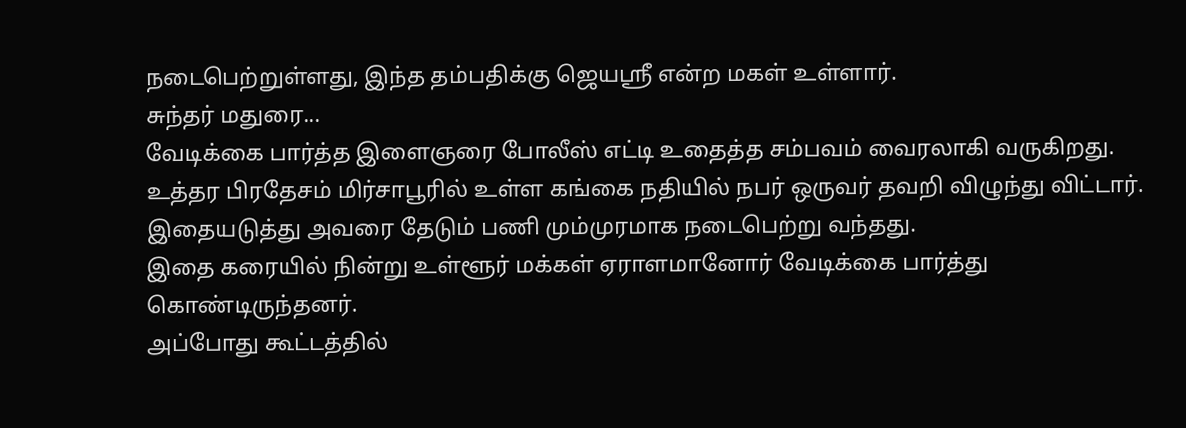நடைபெற்றுள்ளது, இந்த தம்பதிக்கு ஜெயஸ்ரீ என்ற மகள் உள்ளார்.
சுந்தர் மதுரை...
வேடிக்கை பார்த்த இளைஞரை போலீஸ் எட்டி உதைத்த சம்பவம் வைரலாகி வருகிறது.
உத்தர பிரதேசம் மிர்சாபூரில் உள்ள கங்கை நதியில் நபர் ஒருவர் தவறி விழுந்து விட்டார். இதையடுத்து அவரை தேடும் பணி மும்முரமாக நடைபெற்று வந்தது.
இதை கரையில் நின்று உள்ளூர் மக்கள் ஏராளமானோர் வேடிக்கை பார்த்து கொண்டிருந்தனர்.
அப்போது கூட்டத்தில்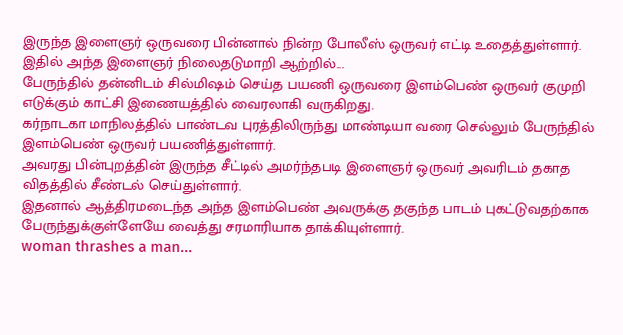இருந்த இளைஞர் ஒருவரை பின்னால் நின்ற போலீஸ் ஒருவர் எட்டி உதைத்துள்ளார். இதில் அந்த இளைஞர் நிலைதடுமாறி ஆற்றில்...
பேருந்தில் தன்னிடம் சில்மிஷம் செய்த பயணி ஒருவரை இளம்பெண் ஒருவர் குமுறி எடுக்கும் காட்சி இணையத்தில் வைரலாகி வருகிறது.
கர்நாடகா மாநிலத்தில் பாண்டவ புரத்திலிருந்து மாண்டியா வரை செல்லும் பேருந்தில் இளம்பெண் ஒருவர் பயணித்துள்ளார்.
அவரது பின்புறத்தின் இருந்த சீட்டில் அமர்ந்தபடி இளைஞர் ஒருவர் அவரிடம் தகாத விதத்தில் சீண்டல் செய்துள்ளார்.
இதனால் ஆத்திரமடைந்த அந்த இளம்பெண் அவருக்கு தகுந்த பாடம் புகட்டுவதற்காக பேருந்துக்குள்ளேயே வைத்து சரமாரியாக தாக்கியுள்ளார்.
woman thrashes a man...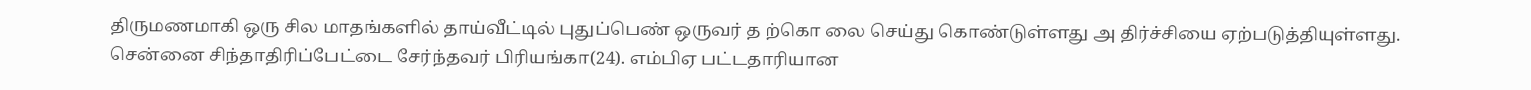திருமணமாகி ஒரு சில மாதங்களில் தாய்வீட்டில் புதுப்பெண் ஒருவர் த ற்கொ லை செய்து கொண்டுள்ளது அ திர்ச்சியை ஏற்படுத்தியுள்ளது.
சென்னை சிந்தாதிரிப்பேட்டை சேர்ந்தவர் பிரியங்கா(24). எம்பிஏ பட்டதாரியான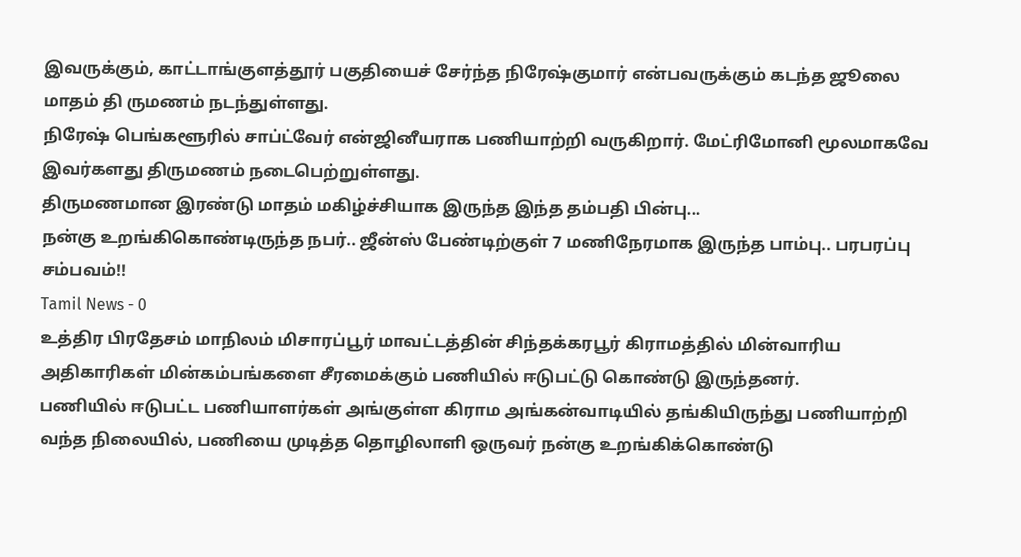இவருக்கும், காட்டாங்குளத்தூர் பகுதியைச் சேர்ந்த நிரேஷ்குமார் என்பவருக்கும் கடந்த ஜூலை மாதம் தி ருமணம் நடந்துள்ளது.
நிரேஷ் பெங்களூரில் சாப்ட்வேர் என்ஜினீயராக பணியாற்றி வருகிறார். மேட்ரிமோனி மூலமாகவே இவர்களது திருமணம் நடைபெற்றுள்ளது.
திருமணமான இரண்டு மாதம் மகிழ்ச்சியாக இருந்த இந்த தம்பதி பின்பு...
நன்கு உறங்கிகொண்டிருந்த நபர்.. ஜீன்ஸ் பேண்டிற்குள் 7 மணிநேரமாக இருந்த பாம்பு.. பரபரப்பு சம்பவம்!!
Tamil News - 0
உத்திர பிரதேசம் மாநிலம் மிசாரப்பூர் மாவட்டத்தின் சிந்தக்கரபூர் கிராமத்தில் மின்வாரிய அதிகாரிகள் மின்கம்பங்களை சீரமைக்கும் பணியில் ஈடுபட்டு கொண்டு இருந்தனர்.
பணியில் ஈடுபட்ட பணியாளர்கள் அங்குள்ள கிராம அங்கன்வாடியில் தங்கியிருந்து பணியாற்றி வந்த நிலையில், பணியை முடித்த தொழிலாளி ஒருவர் நன்கு உறங்கிக்கொண்டு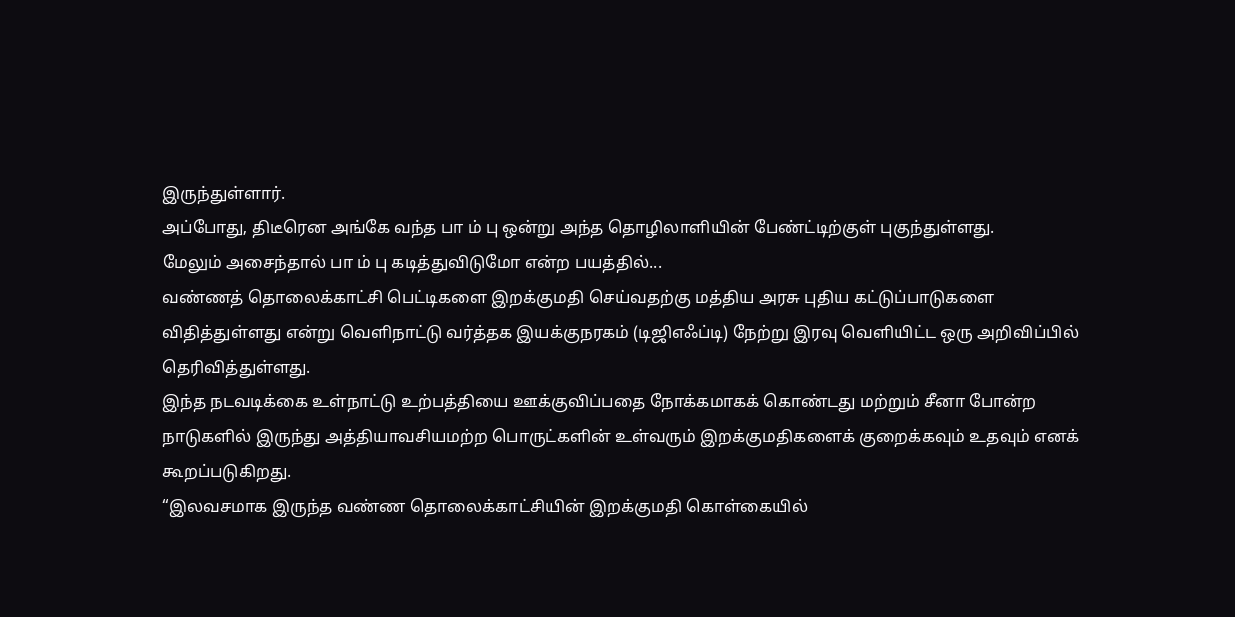இருந்துள்ளார்.
அப்போது, திடீரென அங்கே வந்த பா ம் பு ஒன்று அந்த தொழிலாளியின் பேண்ட்டிற்குள் புகுந்துள்ளது.
மேலும் அசைந்தால் பா ம் பு கடித்துவிடுமோ என்ற பயத்தில்...
வண்ணத் தொலைக்காட்சி பெட்டிகளை இறக்குமதி செய்வதற்கு மத்திய அரசு புதிய கட்டுப்பாடுகளை விதித்துள்ளது என்று வெளிநாட்டு வர்த்தக இயக்குநரகம் (டிஜிஎஃப்டி) நேற்று இரவு வெளியிட்ட ஒரு அறிவிப்பில் தெரிவித்துள்ளது.
இந்த நடவடிக்கை உள்நாட்டு உற்பத்தியை ஊக்குவிப்பதை நோக்கமாகக் கொண்டது மற்றும் சீனா போன்ற நாடுகளில் இருந்து அத்தியாவசியமற்ற பொருட்களின் உள்வரும் இறக்குமதிகளைக் குறைக்கவும் உதவும் எனக் கூறப்படுகிறது.
“இலவசமாக இருந்த வண்ண தொலைக்காட்சியின் இறக்குமதி கொள்கையில்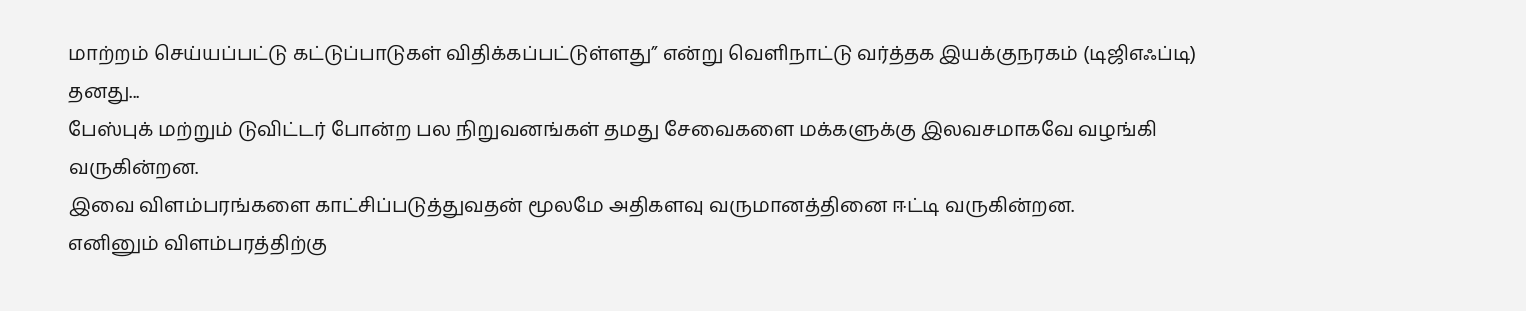மாற்றம் செய்யப்பட்டு கட்டுப்பாடுகள் விதிக்கப்பட்டுள்ளது” என்று வெளிநாட்டு வர்த்தக இயக்குநரகம் (டிஜிஎஃப்டி) தனது...
பேஸ்புக் மற்றும் டுவிட்டர் போன்ற பல நிறுவனங்கள் தமது சேவைகளை மக்களுக்கு இலவசமாகவே வழங்கி வருகின்றன.
இவை விளம்பரங்களை காட்சிப்படுத்துவதன் மூலமே அதிகளவு வருமானத்தினை ஈட்டி வருகின்றன.
எனினும் விளம்பரத்திற்கு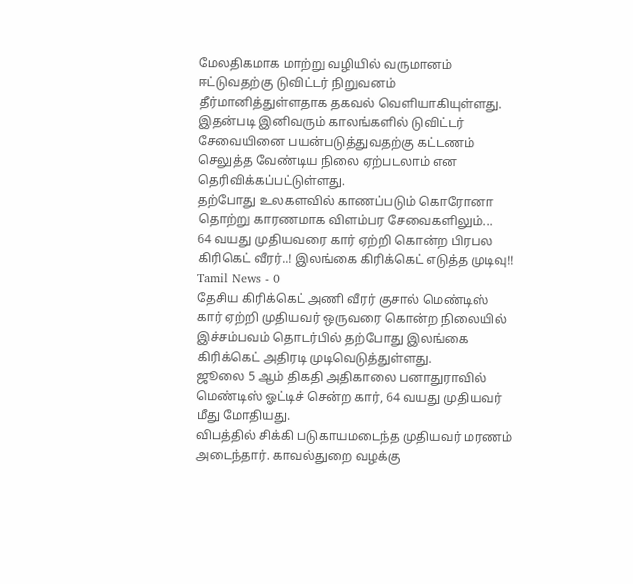மேலதிகமாக மாற்று வழியில் வருமானம் ஈட்டுவதற்கு டுவிட்டர் நிறுவனம் தீர்மானித்துள்ளதாக தகவல் வெளியாகியுள்ளது.
இதன்படி இனிவரும் காலங்களில் டுவிட்டர் சேவையினை பயன்படுத்துவதற்கு கட்டணம் செலுத்த வேண்டிய நிலை ஏற்படலாம் என தெரிவிக்கப்பட்டுள்ளது.
தற்போது உலகளவில் காணப்படும் கொரோனா தொற்று காரணமாக விளம்பர சேவைகளிலும்...
64 வயது முதியவரை கார் ஏற்றி கொன்ற பிரபல கிரிகெட் வீரர்..! இலங்கை கிரிக்கெட் எடுத்த முடிவு!!
Tamil News - 0
தேசிய கிரிக்கெட் அணி வீரர் குசால் மெண்டிஸ் கார் ஏற்றி முதியவர் ஒருவரை கொன்ற நிலையில் இச்சம்பவம் தொடர்பில் தற்போது இலங்கை கிரிக்கெட் அதிரடி முடிவெடுத்துள்ளது.
ஜூலை 5 ஆம் திகதி அதிகாலை பனாதுராவில் மெண்டிஸ் ஓட்டிச் சென்ற கார், 64 வயது முதியவர் மீது மோதியது.
விபத்தில் சிக்கி படுகாயமடைந்த முதியவர் மரணம் அடைந்தார். காவல்துறை வழக்கு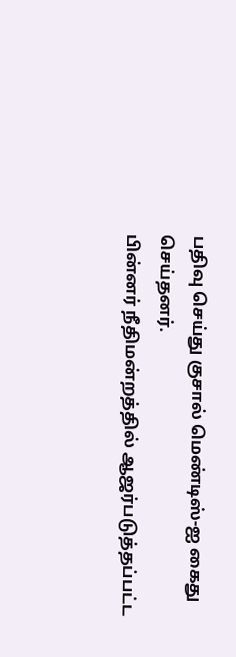பதிவு செய்து குசால் மெண்டிஸ்-ஐ கைது செய்தனர்.
பின்னர் நீதிமன்றத்தில் ஆஜர்படுத்தப்பட்ட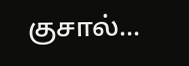குசால்...